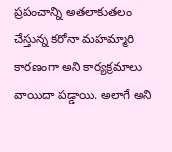ప్రపంచాన్ని అతలాకుతలం చేస్తున్న కరోనా మహమ్మారి కారణంగా అని కార్యక్రమాలు వాయిదా పడ్డాయి. అలాగే అని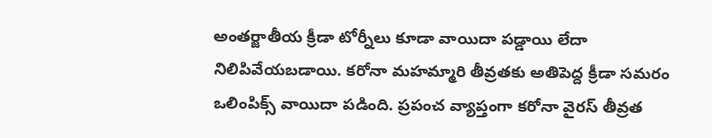అంతర్జాతీయ క్రీడా టోర్నీలు కూడా వాయిదా పడ్డాయి లేదా నిలిపివేయబడాయి. కరోనా మహమ్మారి తీవ్రతకు అతిపెద్ద క్రీడా సమరం ఒలింపిక్స్ వాయిదా పడింది. ప్రపంచ వ్యాప్తంగా కరోనా వైరస్ తీవ్రత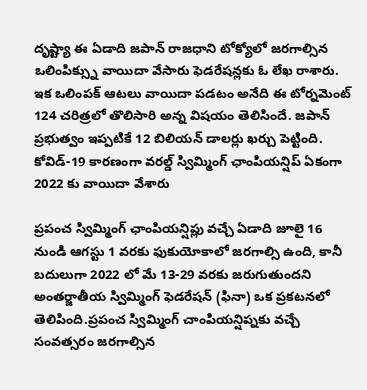దృష్ట్యా ఈ ఏడాది జపాన్ రాజధాని టోక్యోలో జరగాల్సిన ఒలింపిక్స్ను వాయిదా వేసారు ఫెడరేషన్లకు ఓ లేఖ రాశారు. ఇక ఒలింపక్ ఆటలు వాయిదా పడటం అనేది ఈ టోర్నమెంట్ 124 చరిత్రలో తొలిసారి అన్న విషయం తెలిసిందే. జపాన్ ప్రభుత్వం ఇప్పటికే 12 బిలియన్ డాలర్లు ఖర్చు పెట్టింది. కోవిడ్-19 కారణంగా వరల్డ్ స్విమ్మింగ్ ఛాంపియన్షిప్ ఏకంగా 2022 కు వాయిదా వేశారు

ప్రపంచ స్విమ్మింగ్ ఛాంపియన్షిప్లు వచ్చే ఏడాది జూలై 16 నుండి ఆగస్టు 1 వరకు ఫుకుయోకాలో జరగాల్సి ఉంది, కానీ బదులుగా 2022 లో మే 13-29 వరకు జరుగుతుందని అంతర్జాతీయ స్విమ్మింగ్ ఫెడరేషన్ (ఫినా) ఒక ప్రకటనలో తెలిపింది.ప్రపంచ స్విమ్మింగ్ చాంపియన్షిప్నకు వచ్చే సంవత్సరం జరగాల్సిన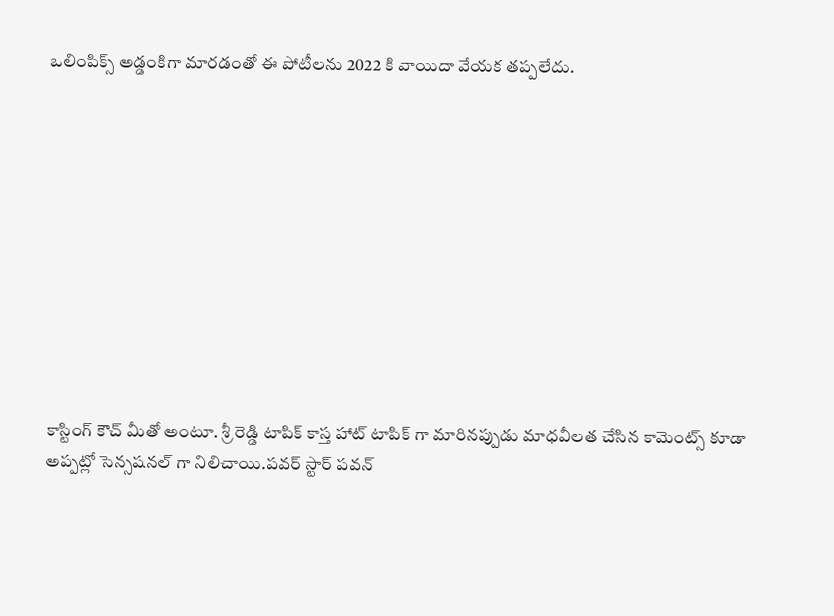ఒలింపిక్స్ అడ్డంకిగా మారడంతో ఈ పోటీలను 2022 కి వాయిదా వేయక తప్పలేదు.











కాస్టింగ్ కౌచ్ మీతో అంటూ. శ్రీ రెడ్డి టాపిక్ కాస్త హాట్ టాపిక్ గా మారినప్పుడు మాధవీలత చేసిన కామెంట్స్ కూడా అప్పట్లో సెన్సషనల్ గా నిలిచాయి.పవర్ స్టార్ పవన్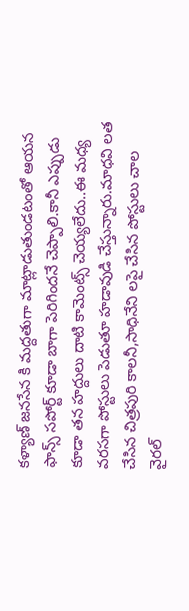కళ్యాణ్ జనసేన కి మద్దతుగా మాట్లాడుతుండటంతో ఆయన ఫాన్స్ సపోర్ట్ కూడా బాగా పెరిగిందనే చెప్పాలి.కానీ ఎప్పుడు కూడా తన హద్దులు దాటి కామెంట్స్ చెయ్యలేదు..ఈ మధ్య వరసగా పోస్టులు పెడుతూ హడావుడి చేస్తున్నారు.మాధవి లత చేసిన చిత్రపురి కాలనీ,సాధినేని లపై చేసిన పోస్టులు చాల వైరల్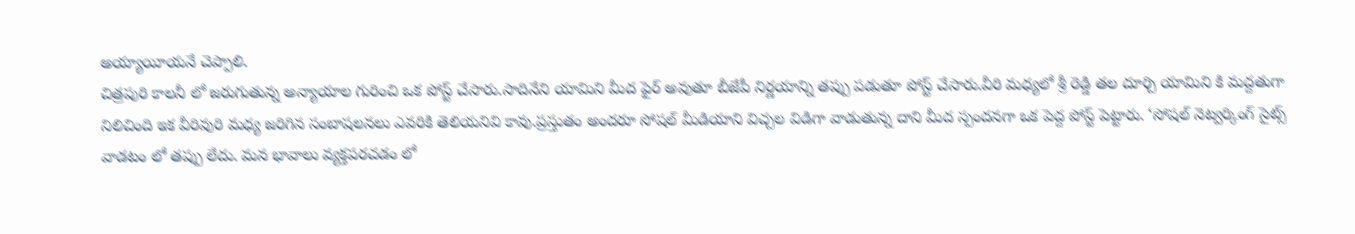అయ్యాయీయనే చెప్పాలి.
చిత్రపురి కాలనీ లో జరుగుతున్న అన్యాయాల గురించి ఒక పోస్ట్ చేసారు.సాదినేని యామిని మీద ఫైర్ అవుతూ బీజేపీ నిర్ణయాన్ని తప్పు పడుతూ పోస్ట్ చేసారు.వీరి మధ్యలో శ్రీ రెడ్డి తల దూర్చి యామిని కి మద్దతుగా నిలిచింది ఇక వీరివురి మధ్య జరిగిన సంబాషలనలు ఎవరికి తెలియనివి కావు.ప్రస్తుతం అందరూ సోషల్ మీడియాని విచ్చల విడిగా వాడుతున్న దాని మీద స్పందనగా ఒక పెద్ద పోస్ట్ పెట్టారు. ‘సోషల్ నెట్వర్కింగ్ సైట్స్ వాడటం లో తప్పు లేదు. మన భావాలు వ్యక్తపరచడం లో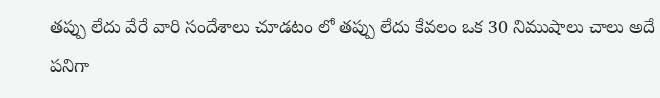తప్పు లేదు వేరే వారి సందేశాలు చూడటం లో తప్పు లేదు కేవలం ఒక 30 నిముషాలు చాలు అదే పనిగా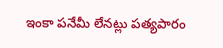ఇంకా పనేమీ లేనట్లు పత్యపారం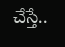చేస్తే..